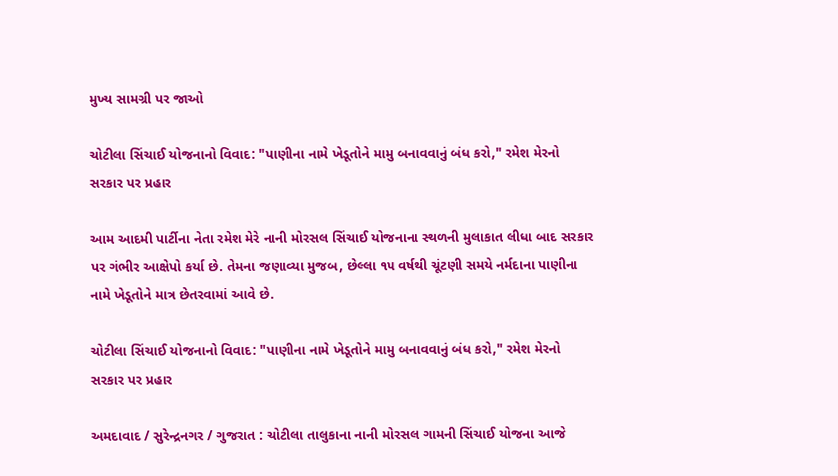મુખ્ય સામગ્રી પર જાઓ

ચોટીલા સિંચાઈ યોજનાનો વિવાદ: "પાણીના નામે ખેડૂતોને મામુ બનાવવાનું બંધ કરો," રમેશ મેરનો સરકાર પર પ્રહાર

આમ આદમી પાર્ટીના નેતા રમેશ મેરે નાની મોરસલ સિંચાઈ યોજનાના સ્થળની મુલાકાત લીધા બાદ સરકાર પર ગંભીર આક્ષેપો કર્યા છે. તેમના જણાવ્યા મુજબ, છેલ્લા ૧૫ વર્ષથી ચૂંટણી સમયે નર્મદાના પાણીના નામે ખેડૂતોને માત્ર છેતરવામાં આવે છે.

ચોટીલા સિંચાઈ યોજનાનો વિવાદ: "પાણીના નામે ખેડૂતોને મામુ બનાવવાનું બંધ કરો," રમેશ મેરનો સરકાર પર પ્રહાર

અમદાવાદ / સુરેન્દ્રનગર / ગુજરાત : ચોટીલા તાલુકાના નાની મોરસલ ગામની સિંચાઈ યોજના આજે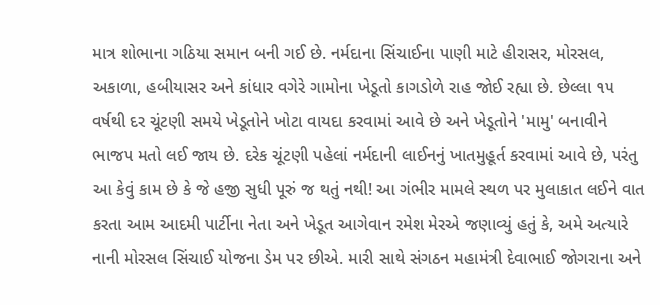માત્ર શોભાના ગઠિયા સમાન બની ગઈ છે. નર્મદાના સિંચાઈના પાણી માટે હીરાસર, મોરસલ, અકાળા, હબીયાસર અને કાંધાર વગેરે ગામોના ખેડૂતો કાગડોળે રાહ જોઈ રહ્યા છે. છેલ્લા ૧૫ વર્ષથી દર ચૂંટણી સમયે ખેડૂતોને ખોટા વાયદા કરવામાં આવે છે અને ખેડૂતોને 'મામુ' બનાવીને ભાજપ મતો લઈ જાય છે. દરેક ચૂંટણી પહેલાં નર્મદાની લાઈનનું ખાતમુહૂર્ત કરવામાં આવે છે, પરંતુ આ કેવું કામ છે કે જે હજી સુધી પૂરું જ થતું નથી! આ ગંભીર મામલે સ્થળ પર મુલાકાત લઈને વાત કરતા આમ આદમી પાર્ટીના નેતા અને ખેડૂત આગેવાન રમેશ મેરએ જણાવ્યું હતું કે, અમે અત્યારે નાની મોરસલ સિંચાઈ યોજના ડેમ પર છીએ. મારી સાથે સંગઠન મહામંત્રી દેવાભાઈ જોગરાના અને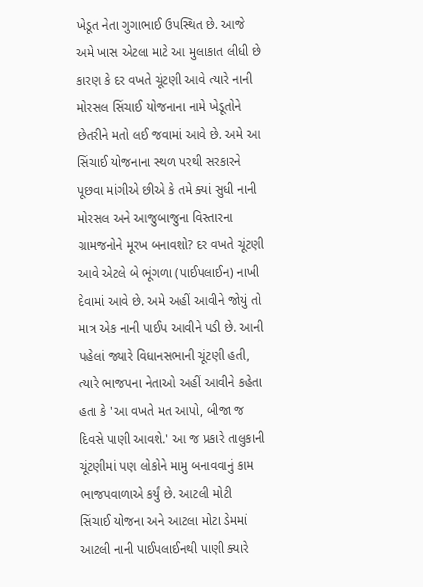ખેડૂત નેતા ગુગાભાઈ ઉપસ્થિત છે. આજે અમે ખાસ એટલા માટે આ મુલાકાત લીધી છે કારણ કે દર વખતે ચૂંટણી આવે ત્યારે નાની મોરસલ સિંચાઈ યોજનાના નામે ખેડૂતોને છેતરીને મતો લઈ જવામાં આવે છે. અમે આ સિંચાઈ યોજનાના સ્થળ પરથી સરકારને પૂછવા માંગીએ છીએ કે તમે ક્યાં સુધી નાની મોરસલ અને આજુબાજુના વિસ્તારના ગ્રામજનોને મૂરખ બનાવશો? દર વખતે ચૂંટણી આવે એટલે બે ભૂંગળા (પાઈપલાઈન) નાખી દેવામાં આવે છે. અમે અહીં આવીને જોયું તો માત્ર એક નાની પાઈપ આવીને પડી છે. આની પહેલાં જ્યારે વિધાનસભાની ચૂંટણી હતી, ત્યારે ભાજપના નેતાઓ અહીં આવીને કહેતા હતા કે 'આ વખતે મત આપો, બીજા જ દિવસે પાણી આવશે.' આ જ પ્રકારે તાલુકાની ચૂંટણીમાં પણ લોકોને મામુ બનાવવાનું કામ ભાજપવાળાએ કર્યું છે. આટલી મોટી સિંચાઈ યોજના અને આટલા મોટા ડેમમાં આટલી નાની પાઈપલાઈનથી પાણી ક્યારે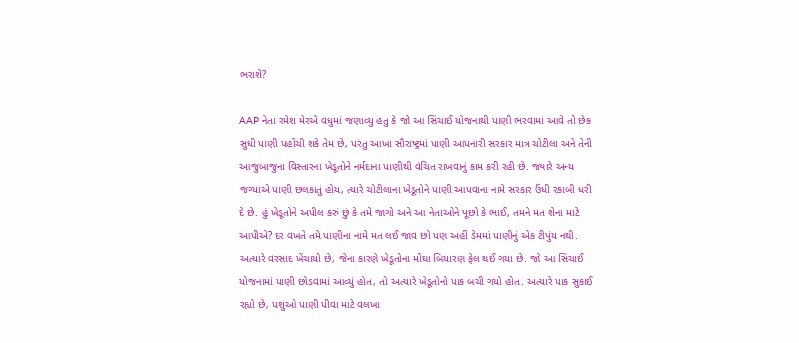ભરાશે?

AAP નેતા રમેશ મેરએ વધુમાં જણાવ્યુ હતુ કે જો આ સિંચાઈ યોજનાથી પાણી ભરવામાં આવે તો છેક સુધી પાણી પહોંચી શકે તેમ છે, પરંતુ આખા સૌરાષ્ટ્રમાં પાણી આપનારી સરકાર માત્ર ચોટીલા અને તેની આજુબાજુના વિસ્તારના ખેડૂતોને નર્મદાના પાણીથી વંચિત રાખવાનું કામ કરી રહી છે. જ્યારે અન્ય જગ્યાએ પાણી છલકાતું હોય, ત્યારે ચોટીલાના ખેડૂતોને પાણી આપવાના નામે સરકાર ઉંધી રકાબી ધરી દે છે. હું ખેડૂતોને અપીલ કરું છું કે તમે જાગો અને આ નેતાઓને પૂછો કે ભાઈ, તમને મત શેના માટે આપીએ? દર વખતે તમે પાણીના નામે મત લઈ જાવ છો પણ અહીં ડેમમાં પાણીનું એક ટીપુંય નથી. અત્યારે વરસાદ ખેંચાયો છે, જેના કારણે ખેડૂતોના મોંઘા બિયારણ ફેલ થઈ ગયા છે. જો આ સિંચાઈ યોજનામાં પાણી છોડવામાં આવ્યું હોત, તો અત્યારે ખેડૂતોનો પાક બચી ગયો હોત. અત્યારે પાક સુકાઈ રહ્યો છે, પશુઓ પાણી પીવા માટે વલખા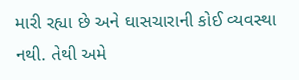મારી રહ્યા છે અને ઘાસચારાની કોઈ વ્યવસ્થા નથી. તેથી અમે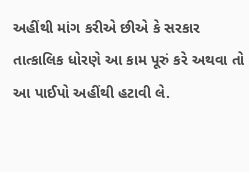અહીંથી માંગ કરીએ છીએ કે સરકાર તાત્કાલિક ધોરણે આ કામ પૂરું કરે અથવા તો આ પાઈપો અહીંથી હટાવી લે.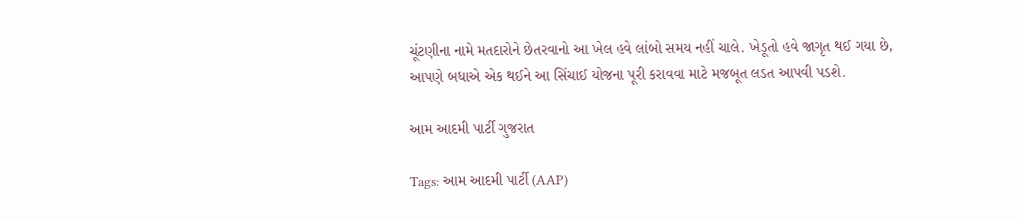ચૂંટણીના નામે મતદારોને છેતરવાનો આ ખેલ હવે લાંબો સમય નહીં ચાલે. ખેડૂતો હવે જાગૃત થઈ ગયા છે, આપણે બધાએ એક થઈને આ સિંચાઈ યોજના પૂરી કરાવવા માટે મજબૂત લડત આપવી પડશે.

આમ આદમી પાર્ટી ગુજરાત

Tags: આમ આદમી પાર્ટી (AAP)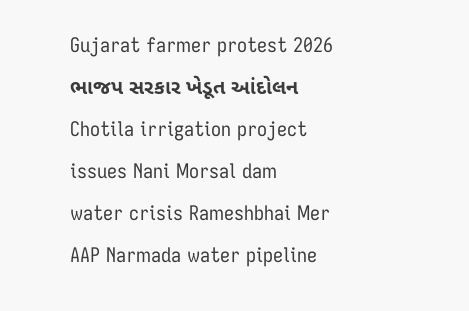Gujarat farmer protest 2026 ભાજપ સરકાર ખેડૂત આંદોલન Chotila irrigation project issues Nani Morsal dam water crisis Rameshbhai Mer AAP Narmada water pipeline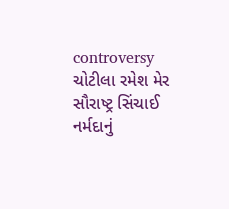controversy ચોટીલા રમેશ મેર સૌરાષ્ટ્ર સિંચાઈ નર્મદાનું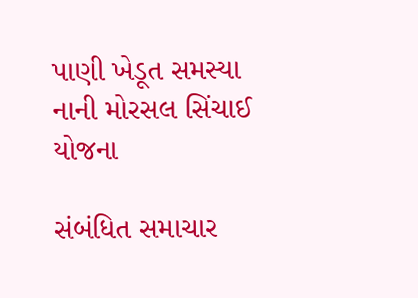પાણી ખેડૂત સમસ્યા નાની મોરસલ સિંચાઈ યોજના

સંબંધિત સમાચાર